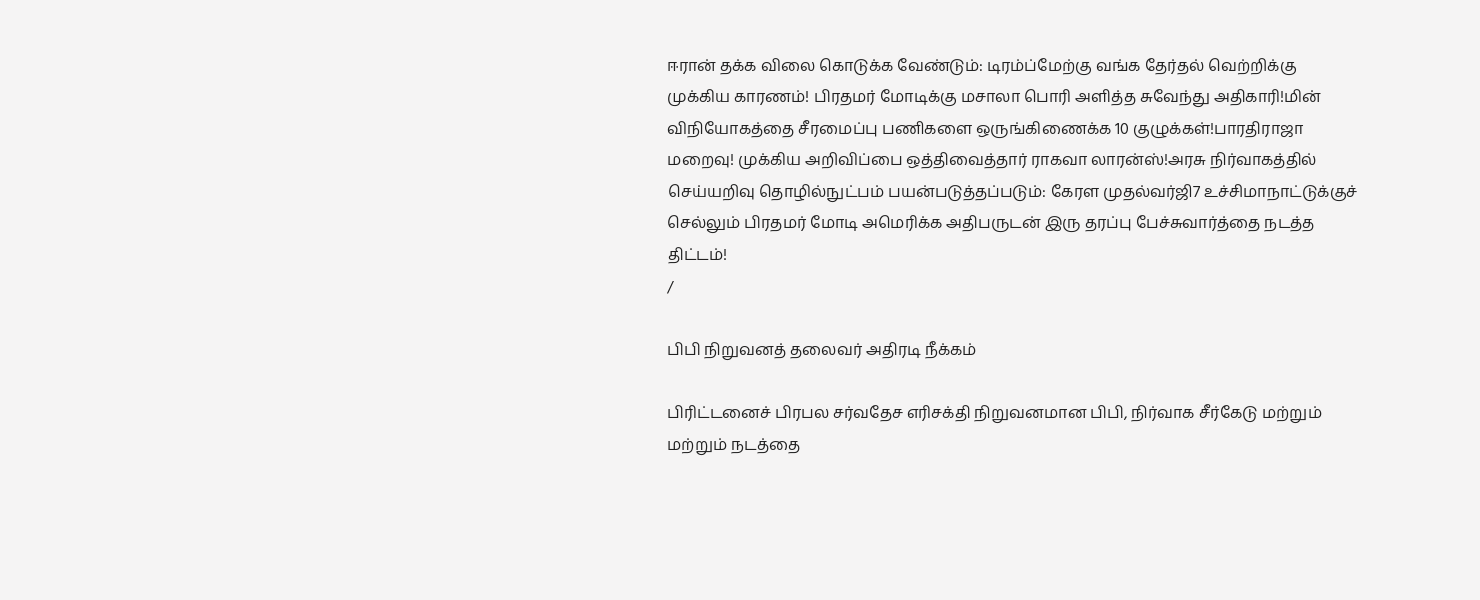ஈரான் தக்க விலை கொடுக்க வேண்டும்: டிரம்ப்மேற்கு வங்க தேர்தல் வெற்றிக்கு முக்கிய காரணம்! பிரதமர் மோடிக்கு மசாலா பொரி அளித்த சுவேந்து அதிகாரி!மின் விநியோகத்தை சீரமைப்பு பணிகளை ஒருங்கிணைக்க 10 குழுக்கள்!பாரதிராஜா மறைவு! முக்கிய அறிவிப்பை ஒத்திவைத்தார் ராகவா லாரன்ஸ்!அரசு நிர்வாகத்தில் செய்யறிவு தொழில்நுட்பம் பயன்படுத்தப்படும்: கேரள முதல்வர்ஜி7 உச்சிமாநாட்டுக்குச் செல்லும் பிரதமர் மோடி அமெரிக்க அதிபருடன் இரு தரப்பு பேச்சுவார்த்தை நடத்த திட்டம்!
/

பிபி நிறுவனத் தலைவர் அதிரடி நீக்கம்

பிரிட்டனைச் பிரபல சர்வதேச எரிசக்தி நிறுவனமான பிபி, நிர்வாக சீர்கேடு மற்றும் மற்றும் நடத்தை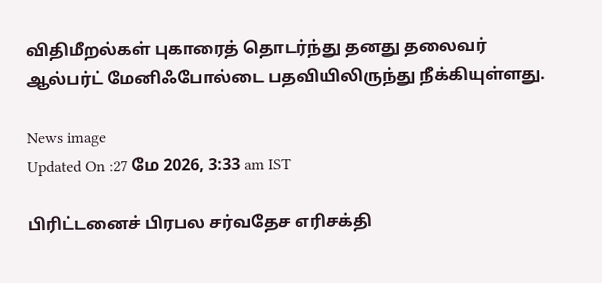விதிமீறல்கள் புகாரைத் தொடர்ந்து தனது தலைவர் ஆல்பர்ட் மேனிஃபோல்டை பதவியிலிருந்து நீக்கியுள்ளது.

News image
Updated On :27 மே 2026, 3:33 am IST

பிரிட்டனைச் பிரபல சர்வதேச எரிசக்தி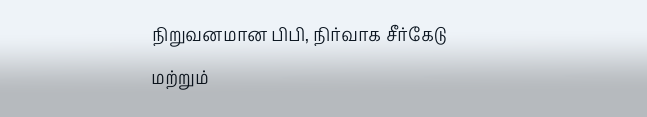நிறுவனமான பிபி, நிர்வாக சீர்கேடு மற்றும்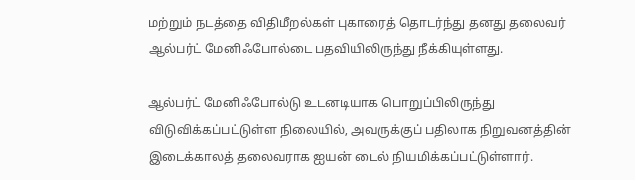மற்றும் நடத்தை விதிமீறல்கள் புகாரைத் தொடர்ந்து தனது தலைவர் ஆல்பர்ட் மேனிஃபோல்டை பதவியிலிருந்து நீக்கியுள்ளது.

ஆல்பர்ட் மேனிஃபோல்டு உடனடியாக பொறுப்பிலிருந்து விடுவிக்கப்பட்டுள்ள நிலையில், அவருக்குப் பதிலாக நிறுவனத்தின் இடைக்காலத் தலைவராக ஐயன் டைல் நியமிக்கப்பட்டுள்ளார்.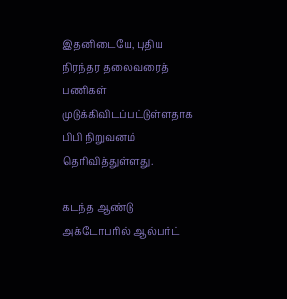இதனிடையே, புதிய நிரந்தர தலைவரைத் பணிகள் முடுக்கிவிடப்பட்டுள்ளதாக பிபி நிறுவனம் தெரிவித்துள்ளது.

கடந்த ஆண்டு அக்டோபரில் ஆல்பர்ட்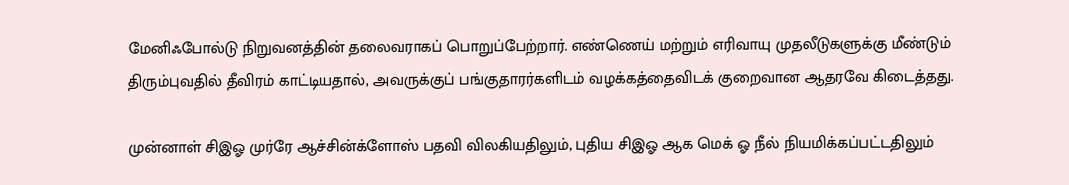மேனிஃபோல்டு நிறுவனத்தின் தலைவராகப் பொறுப்பேற்றார். எண்ணெய் மற்றும் எரிவாயு முதலீடுகளுக்கு மீண்டும் திரும்புவதில் தீவிரம் காட்டியதால், அவருக்குப் பங்குதாரர்களிடம் வழக்கத்தைவிடக் குறைவான ஆதரவே கிடைத்தது.

முன்னாள் சிஇஓ முர்ரே ஆச்சின்க்ளோஸ் பதவி விலகியதிலும், புதிய சிஇஓ ஆக மெக் ஓ நீல் நியமிக்கப்பட்டதிலும்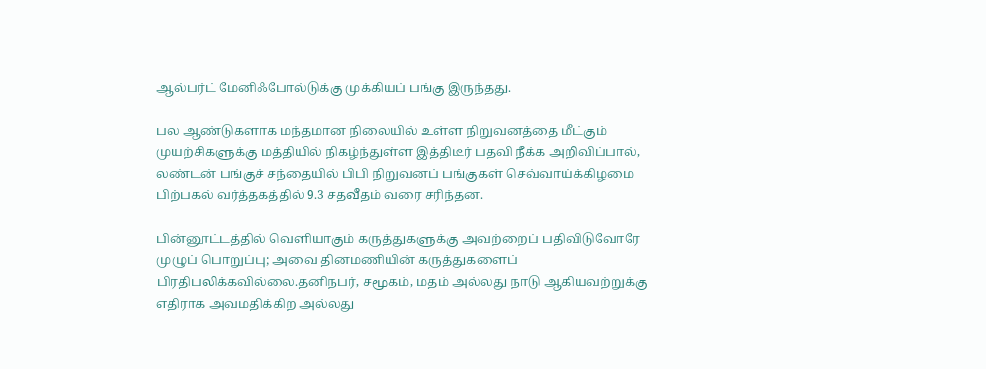ஆல்பர்ட் மேனிஃபோல்டுக்கு முக்கியப் பங்கு இருந்தது.

பல ஆண்டுகளாக மந்தமான நிலையில் உள்ள நிறுவனத்தை மீட்கும் முயற்சிகளுக்கு மத்தியில் நிகழ்ந்துள்ள இத்திடீர் பதவி நீக்க அறிவிப்பால், லண்டன் பங்குச் சந்தையில் பிபி நிறுவனப் பங்குகள் செவ்வாய்க்கிழமை பிற்பகல் வர்த்தகத்தில் 9.3 சதவீதம் வரை சரிந்தன.

பின்னூட்டத்தில் வெளியாகும் கருத்துகளுக்கு அவற்றைப் பதிவிடுவோரே முழுப் பொறுப்பு; அவை தினமணியின் கருத்துகளைப் பிரதிபலிக்கவில்லை.தனிநபர், சமூகம், மதம் அல்லது நாடு ஆகியவற்றுக்கு எதிராக அவமதிக்கிற அல்லது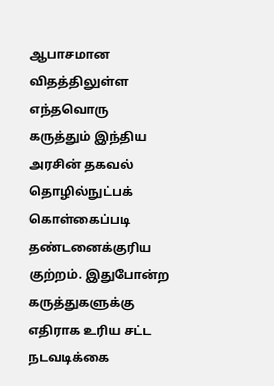ஆபாசமான விதத்திலுள்ள எந்தவொரு கருத்தும் இந்திய அரசின் தகவல் தொழில்நுட்பக் கொள்கைப்படி தண்டனைக்குரிய குற்றம். இதுபோன்ற கருத்துகளுக்கு எதிராக உரிய சட்ட நடவடிக்கை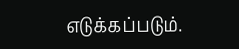எடுக்கப்படும்.